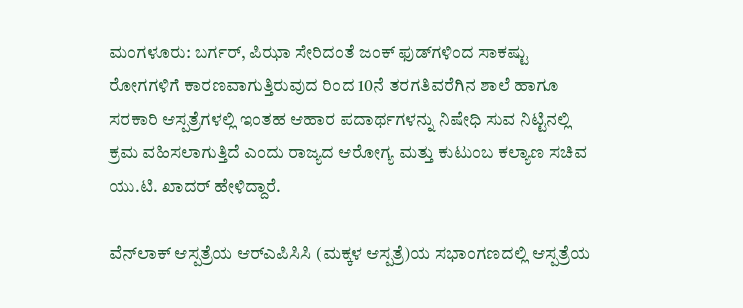ಮಂಗಳೂರು: ಬರ್ಗರ್, ಪಿಝಾ ಸೇರಿದಂತೆ ಜಂಕ್ ಫುಡ್‌ಗಳಿಂದ ಸಾಕಷ್ಟು ರೋಗಗಳಿಗೆ ಕಾರಣವಾಗುತ್ತಿರುವುದ ರಿಂದ 10ನೆ ತರಗತಿವರೆಗಿನ ಶಾಲೆ ಹಾಗೂ ಸರಕಾರಿ ಆಸ್ಪತ್ರೆಗಳಲ್ಲಿ ಇಂತಹ ಆಹಾರ ಪದಾರ್ಥಗಳನ್ನು ನಿಷೇಧಿ ಸುವ ನಿಟ್ಟಿನಲ್ಲಿ ಕ್ರಮ ವಹಿಸಲಾಗುತ್ತಿದೆ ಎಂದು ರಾಜ್ಯದ ಆರೋಗ್ಯ ಮತ್ತು ಕುಟುಂಬ ಕಲ್ಯಾಣ ಸಚಿವ ಯು.ಟಿ. ಖಾದರ್ ಹೇಳಿದ್ದಾರೆ.

ವೆನ್‌ಲಾಕ್ ಆಸ್ಪತ್ರೆಯ ಆರ್‌ಎಪಿಸಿಸಿ (ಮಕ್ಕಳ ಆಸ್ಪತ್ರೆ)ಯ ಸಭಾಂಗಣದಲ್ಲಿ ಆಸ್ಪತ್ರೆಯ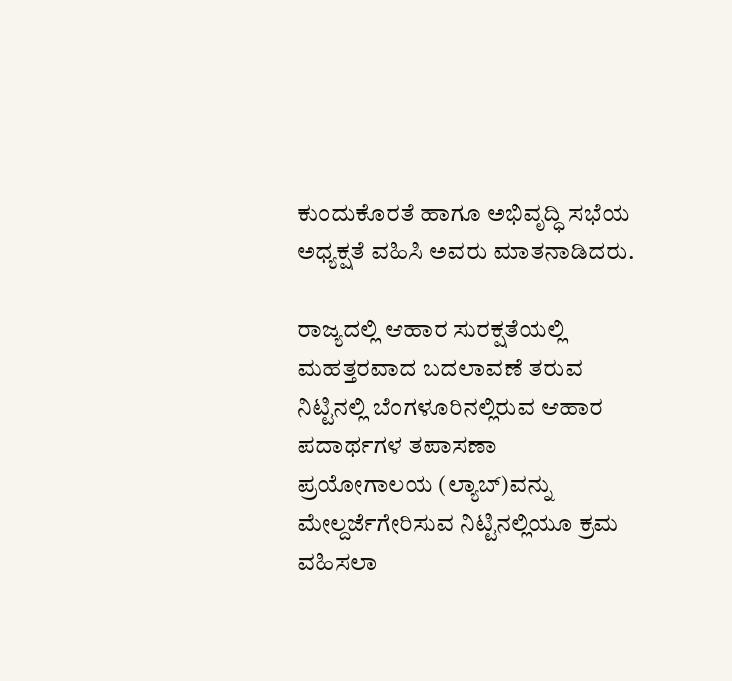ಕುಂದುಕೊರತೆ ಹಾಗೂ ಅಭಿವೃದ್ಧಿ ಸಭೆಯ ಅಧ್ಯಕ್ಷತೆ ವಹಿಸಿ ಅವರು ಮಾತನಾಡಿದರು.

ರಾಜ್ಯದಲ್ಲಿ ಆಹಾರ ಸುರಕ್ಷತೆಯಲ್ಲಿ ಮಹತ್ತರವಾದ ಬದಲಾವಣೆ ತರುವ ನಿಟ್ಟಿನಲ್ಲಿ ಬೆಂಗಳೂರಿನಲ್ಲಿರುವ ಆಹಾರ ಪದಾರ್ಥಗಳ ತಪಾಸಣಾ ಪ್ರಯೋಗಾಲಯ (ಲ್ಯಾಬ್‌)ವನ್ನು ಮೇಲ್ದರ್ಜೆಗೇರಿಸುವ ನಿಟ್ಟಿನಲ್ಲಿಯೂ ಕ್ರಮ ವಹಿಸಲಾ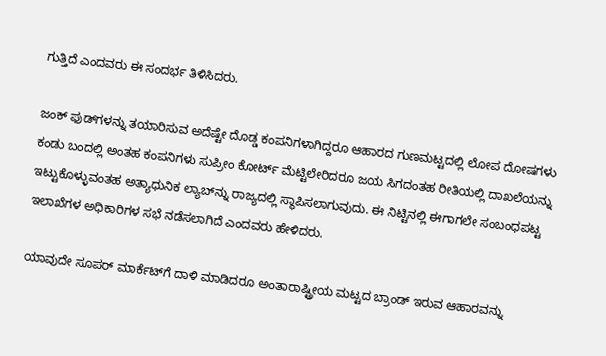ಗುತ್ತಿದೆ ಎಂದವರು ಈ ಸಂದರ್ಭ ತಿಳಿಸಿದರು.

ಜಂಕ್ ಫುಡ್‌ಗಳನ್ನು ತಯಾರಿಸುವ ಅದೆಷ್ಟೇ ದೊಡ್ಡ ಕಂಪನಿಗಳಾಗಿದ್ದರೂ ಆಹಾರದ ಗುಣಮಟ್ಟದಲ್ಲಿ ಲೋಪ ದೋಷಗಳು ಕಂಡು ಬಂದಲ್ಲಿ ಅಂತಹ ಕಂಪನಿಗಳು ಸುಪ್ರೀಂ ಕೋರ್ಟ್‌ ಮೆಟ್ಟಿಲೇರಿದರೂ ಜಯ ಸಿಗದಂತಹ ರೀತಿಯಲ್ಲಿ ದಾಖಲೆಯನ್ನು ಇಟ್ಟುಕೊಳ್ಳುವಂತಹ ಅತ್ಯಾಧುನಿಕ ಲ್ಯಾಬ್‌ನ್ನು ರಾಜ್ಯದಲ್ಲಿ ಸ್ಥಾಪಿಸಲಾಗುವುದು. ಈ ನಿಟ್ಟಿನಲ್ಲಿ ಈಗಾಗಲೇ ಸಂಬಂಧಪಟ್ಟ ಇಲಾಖೆಗಳ ಅಧಿಕಾರಿಗಳ ಸಭೆ ನಡೆಸಲಾಗಿದೆ ಎಂದವರು ಹೇಳಿದರು.

ಯಾವುದೇ ಸೂಪರ್ ಮಾರ್ಕೆಟ್‌ಗೆ ದಾಳಿ ಮಾಡಿದರೂ ಅಂತಾರಾಷ್ಟ್ರೀಯ ಮಟ್ಟದ ಬ್ರಾಂಡ್ ಇರುವ ಆಹಾರವನ್ನು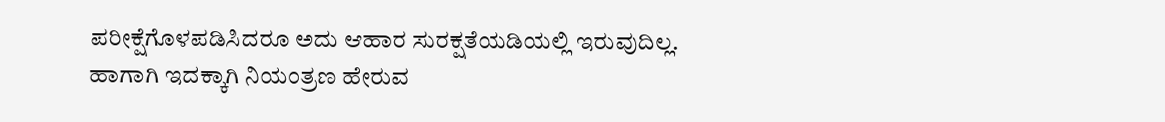ಪರೀಕ್ಷೆಗೊಳಪಡಿಸಿದರೂ ಅದು ಆಹಾರ ಸುರಕ್ಷತೆಯಡಿಯಲ್ಲಿ ಇರುವುದಿಲ್ಲ. ಹಾಗಾಗಿ ಇದಕ್ಕಾಗಿ ನಿಯಂತ್ರಣ ಹೇರುವ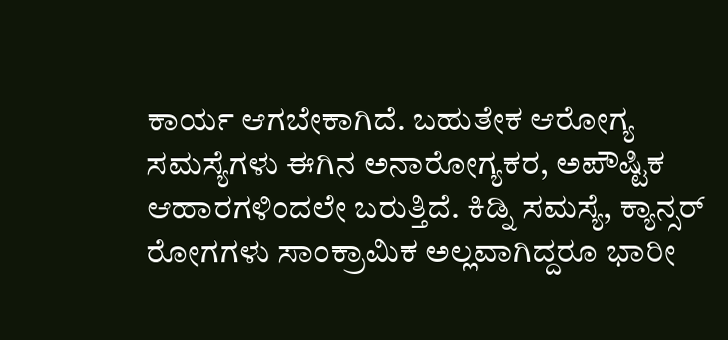ಕಾರ್ಯ ಆಗಬೇಕಾಗಿದೆ. ಬಹುತೇಕ ಆರೋಗ್ಯ ಸಮಸ್ಯೆಗಳು ಈಗಿನ ಅನಾರೋಗ್ಯಕರ, ಅಪೌಷ್ಟಿಕ ಆಹಾರಗಳಿಂದಲೇ ಬರುತ್ತಿದೆ. ಕಿಡ್ನಿ ಸಮಸ್ಯೆ, ಕ್ಯಾನ್ಸ‌ರ್ ರೋಗಗಳು ಸಾಂಕ್ರಾಮಿಕ ಅಲ್ಲವಾಗಿದ್ದರೂ ಭಾರೀ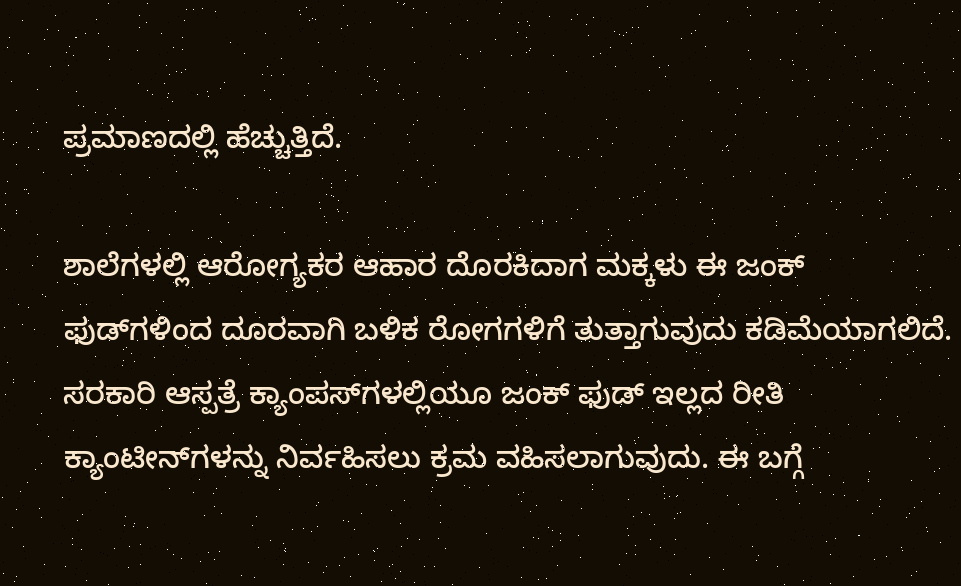ಪ್ರಮಾಣದಲ್ಲಿ ಹೆಚ್ಚುತ್ತಿದೆ.

ಶಾಲೆಗಳಲ್ಲಿ ಆರೋಗ್ಯಕರ ಆಹಾರ ದೊರಕಿದಾಗ ಮಕ್ಕಳು ಈ ಜಂಕ್ ಫುಡ್‌ಗಳಿಂದ ದೂರವಾಗಿ ಬಳಿಕ ರೋಗಗಳಿಗೆ ತುತ್ತಾಗುವುದು ಕಡಿಮೆಯಾಗಲಿದೆ. ಸರಕಾರಿ ಆಸ್ಪತ್ರೆ ಕ್ಯಾಂಪಸ್‌ಗಳಲ್ಲಿಯೂ ಜಂಕ್ ಫುಡ್ ಇಲ್ಲದ ರೀತಿ ಕ್ಯಾಂಟೀನ್‌ಗಳನ್ನು ನಿರ್ವಹಿಸಲು ಕ್ರಮ ವಹಿಸಲಾಗುವುದು. ಈ ಬಗ್ಗೆ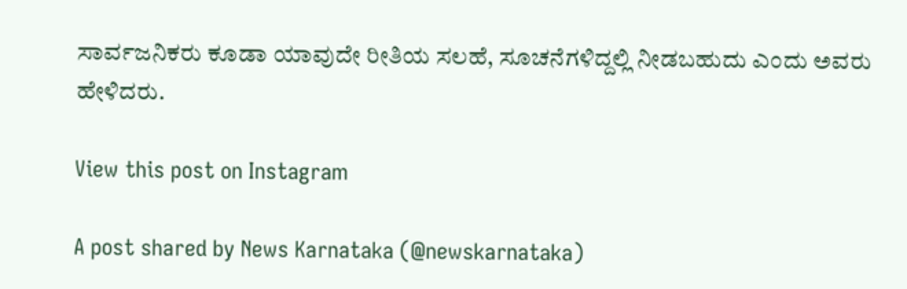ಸಾರ್ವಜನಿಕರು ಕೂಡಾ ಯಾವುದೇ ರೀತಿಯ ಸಲಹೆ, ಸೂಚನೆಗಳಿದ್ದಲ್ಲಿ ನೀಡಬಹುದು ಎಂದು ಅವರು ಹೇಳಿದರು.

View this post on Instagram

A post shared by News Karnataka (@newskarnataka)